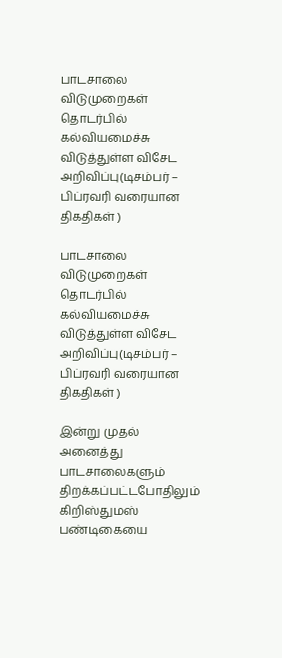பாடசாலை விடுமுறைகள் தொடர்பில் கல்வியமைச்சு விடுத்துள்ள விசேட அறிவிப்பு(டிசம்பர் – பிப்ரவரி வரையான திகதிகள் )

பாடசாலை விடுமுறைகள் தொடர்பில் கல்வியமைச்சு விடுத்துள்ள விசேட அறிவிப்பு(டிசம்பர் – பிப்ரவரி வரையான திகதிகள் )

இன்று முதல் அனைத்து பாடசாலைகளும் திறக்கப்பட்டபோதிலும் கிறிஸ்துமஸ் பண்டிகையை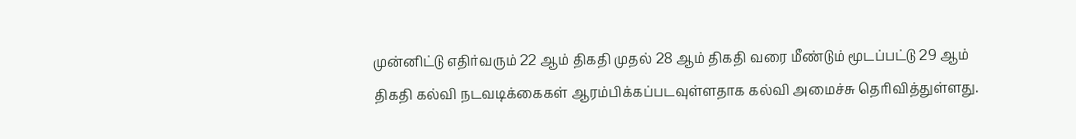முன்னிட்டு எதிர்வரும் 22 ஆம் திகதி முதல் 28 ஆம் திகதி வரை மீண்டும் மூடப்பட்டு 29 ஆம் திகதி கல்வி நடவடிக்கைகள் ஆரம்பிக்கப்படவுள்ளதாக கல்வி அமைச்சு தெரிவித்துள்ளது.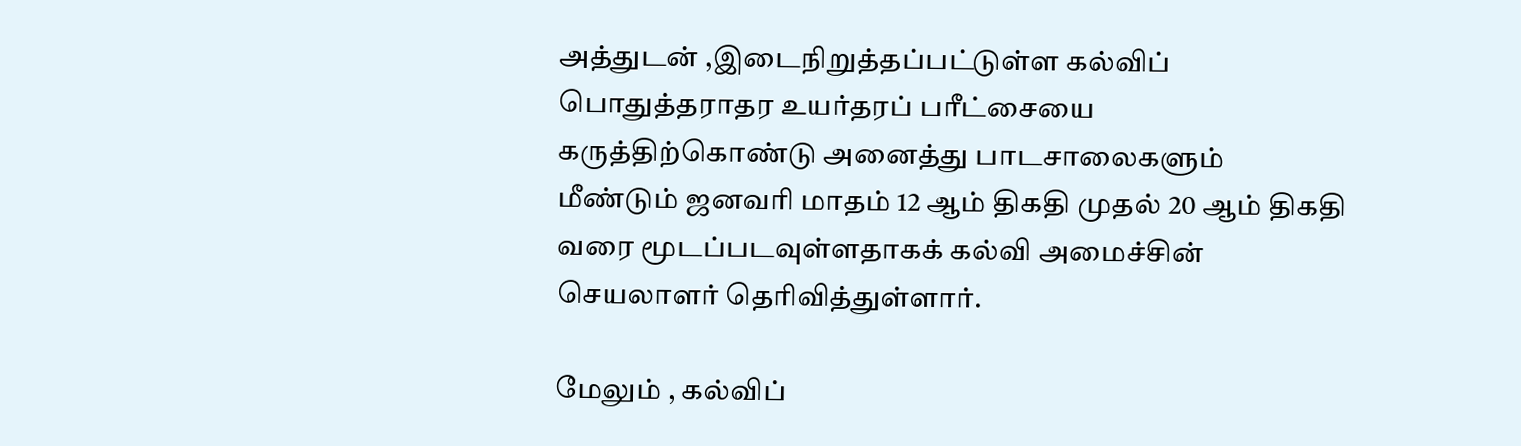அத்துடன் ,இடைநிறுத்தப்பட்டுள்ள கல்விப் பொதுத்தராதர உயர்தரப் பரீட்சையை கருத்திற்கொண்டு அனைத்து பாடசாலைகளும் மீண்டும் ஜனவரி மாதம் 12 ஆம் திகதி முதல் 20 ஆம் திகதி வரை மூடப்படவுள்ளதாகக் கல்வி அமைச்சின் செயலாளர் தெரிவித்துள்ளார்.

மேலும் , கல்விப்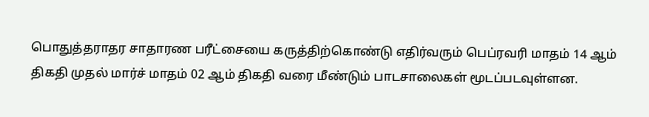பொதுத்தராதர சாதாரண பரீட்சையை கருத்திற்கொண்டு எதிர்வரும் பெப்ரவரி மாதம் 14 ஆம் திகதி முதல் மார்ச் மாதம் 02 ஆம் திகதி வரை மீண்டும் பாடசாலைகள் மூடப்படவுள்ளன.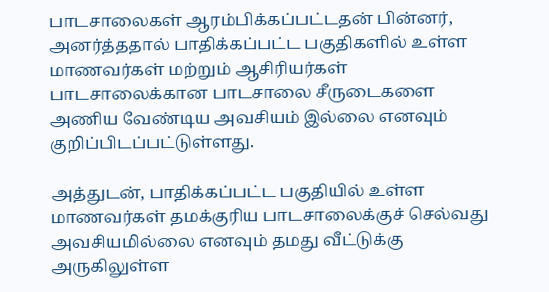பாடசாலைகள் ஆரம்பிக்கப்பட்டதன் பின்னர், அனர்த்ததால் பாதிக்கப்பட்ட பகுதிகளில் உள்ள மாணவர்கள் மற்றும் ஆசிரியர்கள் பாடசாலைக்கான பாடசாலை சீருடைகளை அணிய வேண்டிய அவசியம் இல்லை எனவும் குறிப்பிடப்பட்டுள்ளது.

அத்துடன், பாதிக்கப்பட்ட பகுதியில் உள்ள மாணவர்கள் தமக்குரிய பாடசாலைக்குச் செல்வது அவசியமில்லை எனவும் தமது வீட்டுக்கு அருகிலுள்ள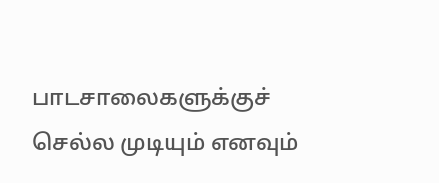பாடசாலைகளுக்குச் செல்ல முடியும் எனவும்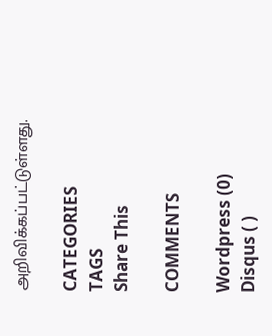அறிவிக்கப்பட்டுள்ளது.

CATEGORIES
TAGS
Share This

COMMENTS

Wordpress (0)
Disqus ( )